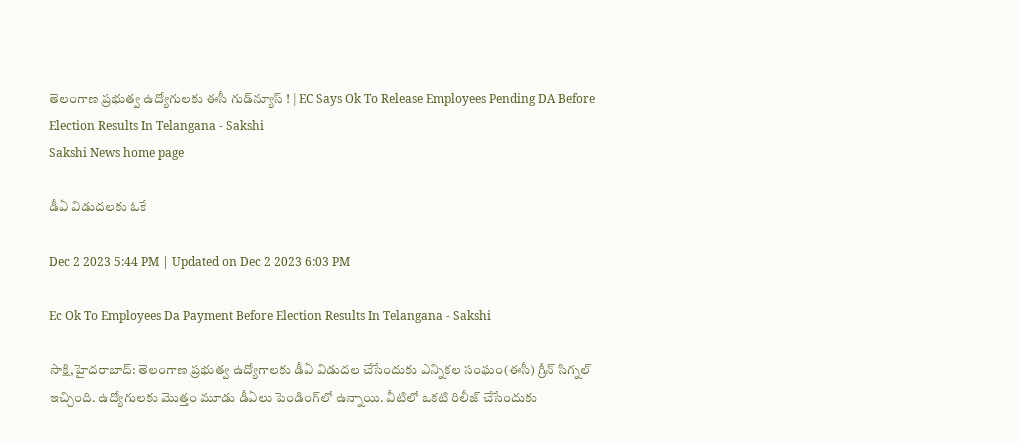తెలంగాణ ప్రభుత్వ ఉద్యోగులకు ఈసీ గుడ్‌న్యూస్‌ ! | EC Says Ok To Release Employees Pending DA Before Election Results In Telangana - Sakshi
Sakshi News home page

డీఏ విడుదలకు ఓకే

Dec 2 2023 5:44 PM | Updated on Dec 2 2023 6:03 PM

Ec Ok To Employees Da Payment Before Election Results In Telangana - Sakshi

సాక్షి,హైదరాబాద్‌: తెలంగాణ ప్రభుత్వ ఉద్యోగాలకు డీఏ విడుదల చేసేందుకు ఎన్నికల సంఘం(ఈసీ) గ్రీన్‌ సిగ్నల్‌ ఇచ్చింది. ఉద్యోగులకు మొత్తం మూడు డీఏలు పెండింగ్‌లో ఉన్నాయి. వీటిలో ఒకటి రిలీజ్‌ చేసేందుకు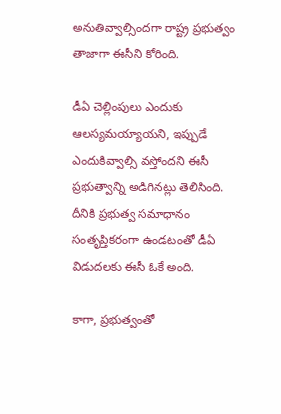అనుతివ్వాల్సిందగా రాష్ట్ర ప్రభుత్వం తాజాగా ఈసీని కోరింది.

డీఏ చెల్లింపులు ఎందుకు ఆలస్యమయ్యాయని, ఇప్పుడే ఎందుకివ్వాల్సి వస్తోందని ఈసీ ప్రభుత్వాన్ని అడిగినట్లు తెలిసింది. దీనికి ప్రభుత్వ సమాధానం సంతృప్తికరంగా ఉండటంతో డీఏ విడుదలకు ఈసీ ఓకే అంది.

కాగా, ప్రభుత్వంతో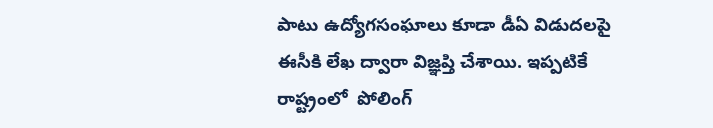పాటు ఉద్యోగసంఘాలు కూడా డీఏ విడుదలపై ఈసీకి లేఖ ద్వారా విజ్ఞప్తి చేశాయి. ఇప్పటికే రాష్ట్రంలో  పోలింగ్‌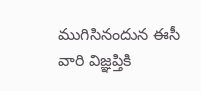ముగిసినందున ఈసీ వారి విజ్ఞప్తికి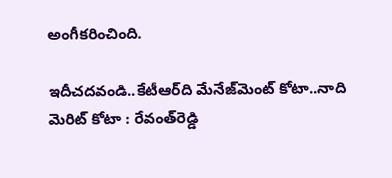అంగీకరించింది.

ఇదీచదవండి..కేటీఆర్‌ది మేనేజ్‌మెంట్‌ కోటా..నాది మెరిట్‌ కోటా : రేవంత్‌రెడ్డి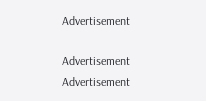Advertisement

Advertisement
Advertisement